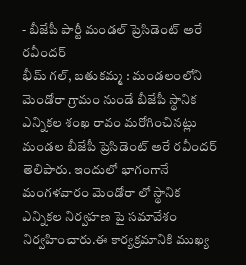- బీజేపీ పార్టీ మండల్ ప్రెసిడెంట్ అరే రవీందర్
భీమ్ గల్, బతుకమ్మ : మండలంలోని మెండోరా గ్రామం నుండే బీజేపీ స్థానిక ఎన్నికల శంఖ రావం మరోగించినట్లు మండల బీజేపీ ప్రెసిడెంట్ అరే రవీందర్ తెలిపారు. ఇందులో భాగంగానే మంగళవారం మెండోరా లో స్థానిక ఎన్నికల నిర్వహణ పై సమావేశం నిర్వహించారు.ఈ కార్యక్రమానికి ముఖ్య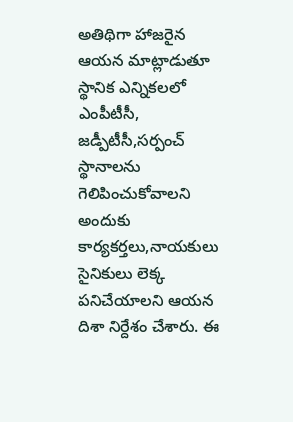అతిథిగా హాజరైన ఆయన మాట్లాడుతూ స్థానిక ఎన్నికలలో ఎంపీటీసీ, జడ్పీటీసీ,సర్పంచ్ స్థానాలను గెలిపించుకోవాలని అందుకు కార్యకర్తలు,నాయకులు సైనికులు లెక్క పనిచేయాలని ఆయన దిశా నిర్దేశం చేశారు. ఈ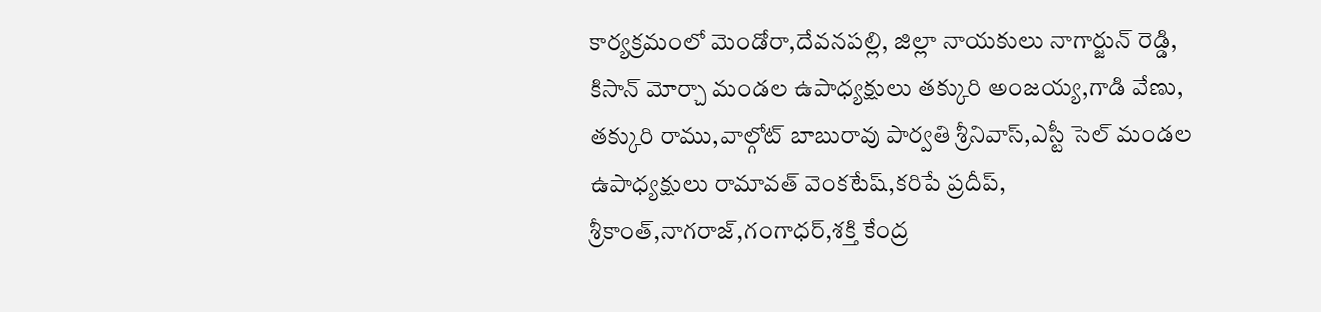కార్యక్రమంలో మెండోరా,దేవనపల్లి, జిల్లా నాయకులు నాగార్జున్ రెడ్డి, కిసాన్ మోర్చా మండల ఉపాధ్యక్షులు తక్కురి అంజయ్య,గాడి వేణు, తక్కురి రాము,వాల్గోట్ బాబురావు పార్వతి శ్రీనివాస్,ఎస్టీ సెల్ మండల ఉపాధ్యక్షులు రామావత్ వెంకటేష్,కరిపే ప్రదీప్, శ్రీకాంత్,నాగరాజ్,గంగాధర్,శక్తి కేంద్ర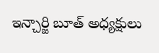ఇన్చార్జి బూత్ అధ్యక్షులు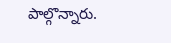పాల్గొన్నారు.